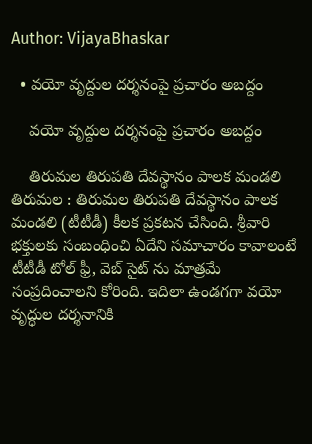Author: VijayaBhaskar

  • వ‌యో వృద్దుల ద‌ర్శ‌నంపై ప్ర‌చారం అబ‌ద్దం

    వ‌యో వృద్దుల ద‌ర్శ‌నంపై ప్ర‌చారం అబ‌ద్దం

    తిరుమ‌ల తిరుప‌తి దేవ‌స్థానం పాల‌క మండ‌లి తిరుమ‌ల : తిరుమ‌ల తిరుప‌తి దేవ‌స్థానం పాల‌క మండ‌లి (టీటీడీ) కీల‌క ప్ర‌క‌ట‌న చేసింది. శ్రీ‌వారి భ‌క్తుల‌కు సంబంధించి ఏదేని స‌మాచారం కావాలంటే టీటీడీ టోల్ ఫ్రీ, వెబ్ సైట్ ను మాత్ర‌మే సంప్ర‌దించాల‌ని కోరింది. ఇదిలా ఉండ‌గ‌గా వయో వృద్ధుల దర్శనానికి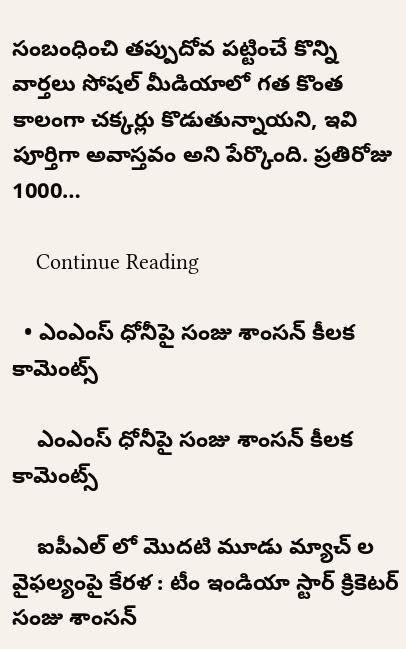సంబంధించి తప్పుదోవ పట్టించే కొన్ని వార్తలు సోషల్ మీడియాలో గత కొంత కాలంగా చక్కర్లు కొడుతున్నాయ‌ని, ఇవి పూర్తిగా అవాస్తవం అని పేర్కొంది. ప్రతిరోజు 1000…

    Continue Reading

  • ఎంఎంస్ ధోనీపై సంజు శాంస‌న్ కీల‌క కామెంట్స్

    ఎంఎంస్ ధోనీపై సంజు శాంస‌న్ కీల‌క కామెంట్స్

    ఐపీఎల్ లో మొద‌టి మూడు మ్యాచ్ ల వైఫ‌ల్యంపై కేర‌ళ : టీం ఇండియా స్టార్ క్రికెట‌ర్ సంజు శాంస‌న్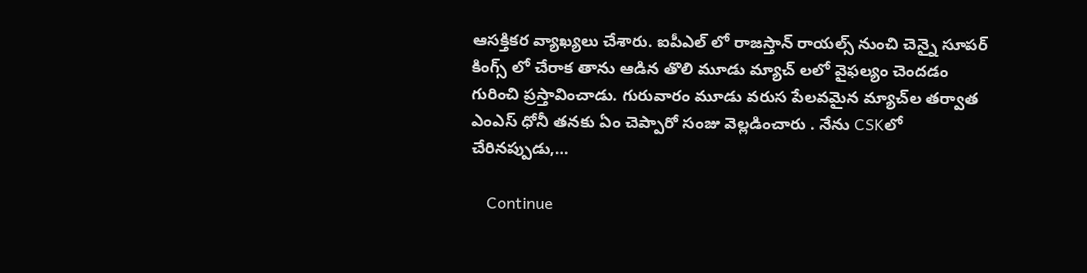ఆస‌క్తిక‌ర వ్యాఖ్య‌లు చేశారు. ఐపీఎల్ లో రాజ‌స్తాన్ రాయ‌ల్స్ నుంచి చెన్నై సూప‌ర్ కింగ్స్ లో చేరాక తాను ఆడిన తొలి మూడు మ్యాచ్ ల‌లో వైఫ‌ల్యం చెంద‌డం గురించి ప్ర‌స్తావించాడు. గురువారం మూడు వరుస పేలవమైన మ్యాచ్‌ల తర్వాత ఎంఎస్ ధోనీ తనకు ఏం చెప్పారో సంజు వెల్లడించారు . నేను CSKలో చేరినప్పుడు,…

    Continue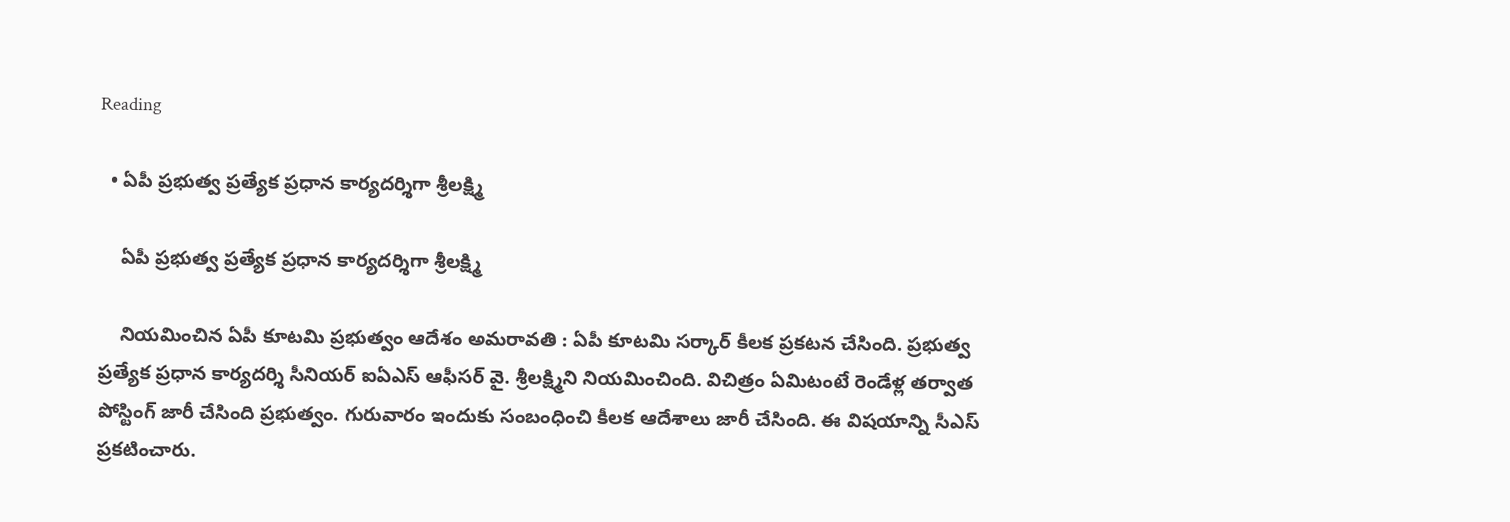Reading

  • ఏపీ ప్రభుత్వ ప్రత్యేక ప్రధాన కార్యదర్శిగా శ్రీలక్ష్మి

    ఏపీ ప్రభుత్వ ప్రత్యేక ప్రధాన కార్యదర్శిగా శ్రీలక్ష్మి

    నియ‌మించిన ఏపీ కూట‌మి ప్ర‌భుత్వం ఆదేశం అమ‌రావ‌తి : ఏపీ కూట‌మి స‌ర్కార్ కీల‌క ప్ర‌క‌ట‌న చేసింది. ప్ర‌భుత్వ ప్ర‌త్యేక ప్ర‌ధాన కార్య‌ద‌ర్శి సీనియ‌ర్ ఐఏఎస్ ఆఫీస‌ర్ వై. శ్రీ‌లక్ష్మిని నియ‌మించింది. విచిత్రం ఏమిటంటే రెండేళ్ల తర్వాత పోస్టింగ్ జారీ చేసింది ప్ర‌భుత్వం. గురువారం ఇందుకు సంబంధించి కీల‌క ఆదేశాలు జారీ చేసింది. ఈ విష‌యాన్ని సీఎస్ ప్ర‌క‌టించారు.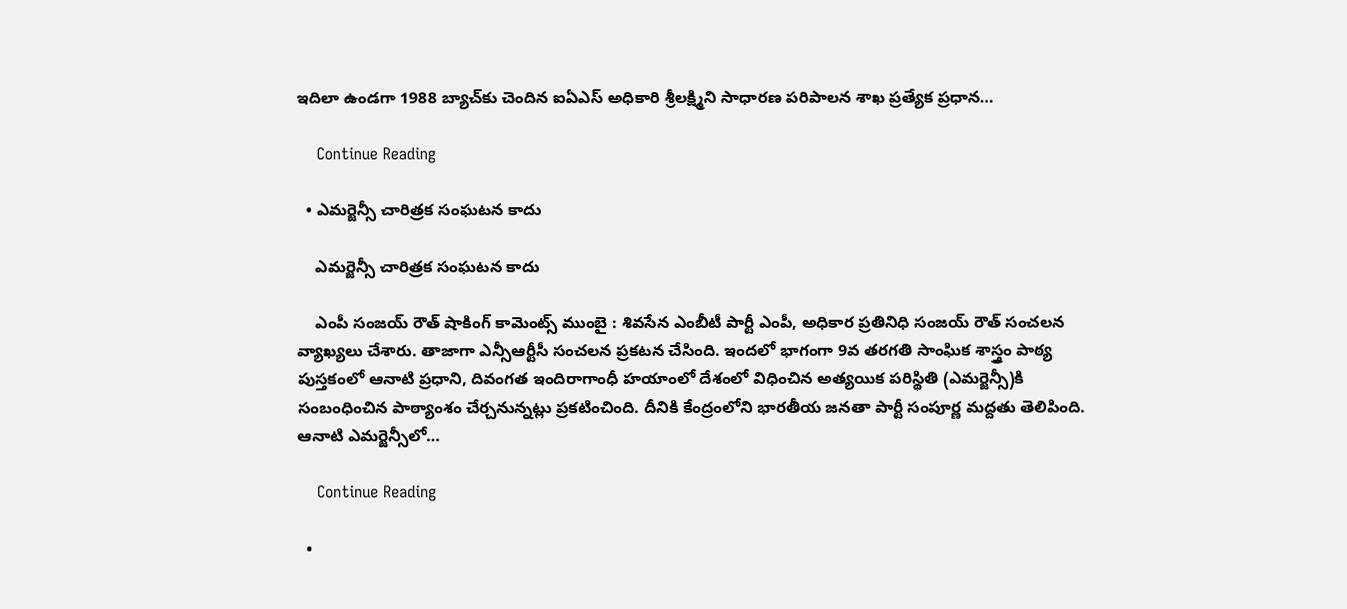ఇదిలా ఉండ‌గా 1988 బ్యాచ్‌కు చెందిన ఐఏఎస్ అధికారి శ్రీలక్ష్మిని సాధారణ పరిపాలన శాఖ ప్రత్యేక ప్రధాన…

    Continue Reading

  • ఎమ‌ర్జెన్సీ చారిత్ర‌క సంఘ‌ట‌న కాదు

    ఎమ‌ర్జెన్సీ చారిత్ర‌క సంఘ‌ట‌న కాదు

    ఎంపీ సంజ‌య్ రౌత్ షాకింగ్ కామెంట్స్ ముంబై : శివ‌సేన ఎంబీటీ పార్టీ ఎంపీ, అధికార ప్ర‌తినిధి సంజ‌య్ రౌత్ సంచ‌ల‌న వ్యాఖ్య‌లు చేశారు. తాజాగా ఎన్సీఆర్టీసీ సంచ‌ల‌న ప్ర‌క‌ట‌న చేసింది. ఇంద‌లో భాగంగా 9వ త‌ర‌గ‌తి సాంఘిక శాస్త్రం పాఠ్య పుస్త‌కంలో ఆనాటి ప్ర‌ధాని, దివంగ‌త ఇందిరాగాంధీ హయాంలో దేశంలో విధించిన అత్య‌యిక ప‌రిస్థితి (ఎమ‌ర్జెన్సీ)కి సంబంధించిన పాఠ్యాంశం చేర్చ‌నున్న‌ట్లు ప్ర‌క‌టించింది. దీనికి కేంద్రంలోని భార‌తీయ జ‌న‌తా పార్టీ సంపూర్ణ మ‌ద్ద‌తు తెలిపింది. ఆనాటి ఎమ‌ర్జెన్సీలో…

    Continue Reading

  •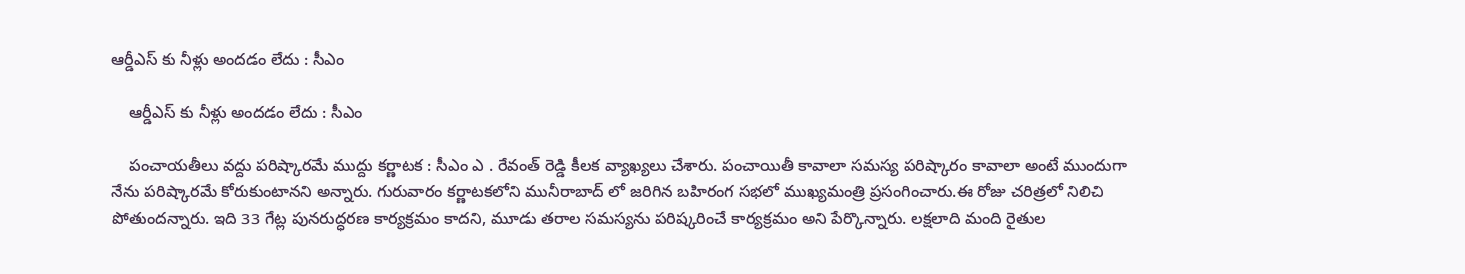ఆర్డీఎస్ కు నీళ్లు అంద‌డం లేదు : సీఎం

    ఆర్డీఎస్ కు నీళ్లు అంద‌డం లేదు : సీఎం

    పంచాయ‌తీలు వ‌ద్దు ప‌రిష్కార‌మే ముద్దు క‌ర్ణాట‌క : సీఎం ఎ . రేవంత్ రెడ్డి కీల‌క వ్యాఖ్య‌లు చేశారు. పంచాయితీ కావాలా సమస్య పరిష్కారం కావాలా అంటే ముందుగా నేను పరిష్కారమే కోరుకుంటాన‌ని అన్నారు. గురువారం కర్ణాటకలోని మునీరాబాద్ లో జ‌రిగిన బహిరంగ సభలో ముఖ్యమంత్రి ప్ర‌సంగించారు.ఈ రోజు చరిత్రలో నిలిచి పోతుందన్నారు. ఇది 33 గేట్ల పునరుద్ధరణ కార్యక్రమం కాదని, మూడు తరాల సమస్యను పరిష్కరించే కార్యక్రమం అని పేర్కొన్నారు. లక్షలాది మంది రైతుల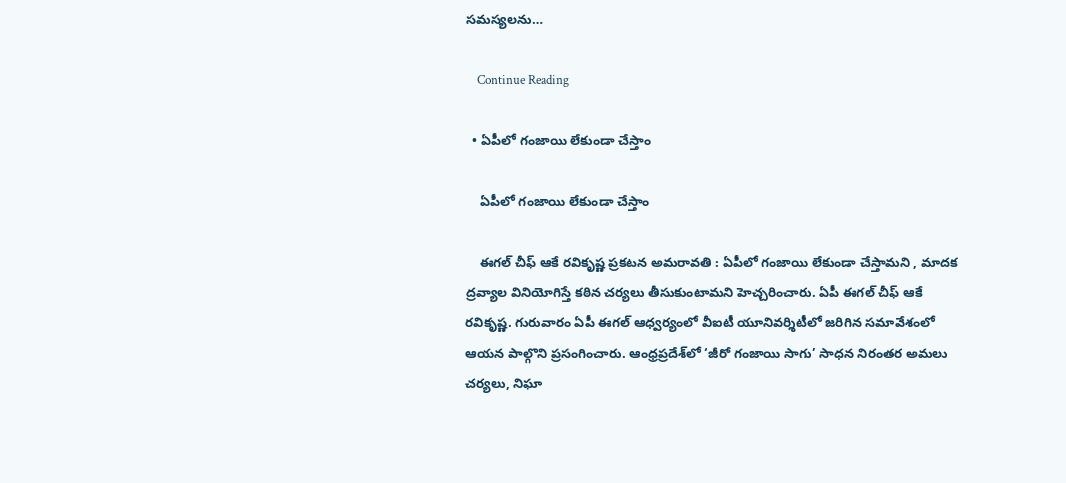సమస్యలను…

    Continue Reading

  • ఏపీలో గంజాయి లేకుండా చేస్తాం

    ఏపీలో గంజాయి లేకుండా చేస్తాం

    ఈగ‌ల్ చీఫ్ ఆకే ర‌వికృష్ణ ప్ర‌క‌ట‌న అమ‌రావ‌తి : ఏపీలో గంజాయి లేకుండా చేస్తామ‌ని , మాద‌క ద్ర‌వ్యాల వినియోగిస్తే క‌ఠిన చ‌ర్య‌లు తీసుకుంటామ‌ని హెచ్చ‌రించారు. ఏపీ ఈగ‌ల్ చీఫ్ ఆకే ర‌వికృష్ణ‌. గురువారం ఏపీ ఈగ‌ల్ ఆధ్వ‌ర్యంలో వీఐటీ యూనివ‌ర్శిటీలో జ‌రిగిన స‌మావేశంలో ఆయ‌న పాల్గొని ప్ర‌సంగించారు. ఆంధ్రప్రదేశ్‌లో ‘జీరో గంజాయి సాగు’ సాధన నిరంతర అమలు చర్యలు, నిఘా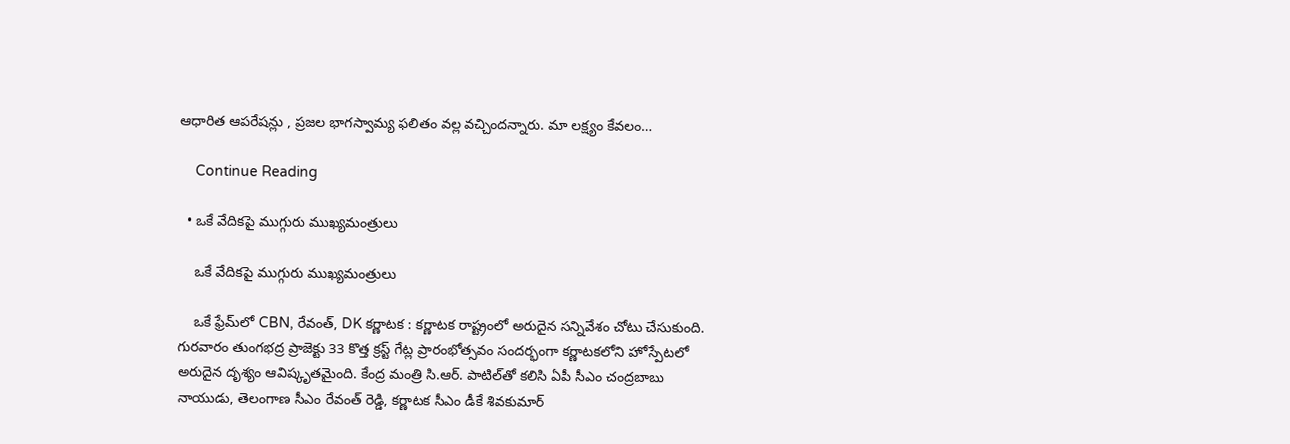ఆధారిత ఆపరేషన్లు , ప్రజల భాగస్వామ్య ఫలితం వ‌ల్ల వ‌చ్చింద‌న్నారు. మా లక్ష్యం కేవలం…

    Continue Reading

  • ఒకే వేదిక‌పై ముగ్గురు ముఖ్య‌మంత్రులు

    ఒకే వేదిక‌పై ముగ్గురు ముఖ్య‌మంత్రులు

    ఒకే ఫ్రేమ్‌లో CBN, రేవంత్, DK క‌ర్ణాట‌క : క‌ర్ణాట‌క రాష్ట్రంలో అరుదైన స‌న్నివేశం చోటు చేసుకుంది. గుర‌వారం తుంగభద్ర ప్రాజెక్టు 33 కొత్త క్రస్ట్ గేట్ల ప్రారంభోత్సవం సందర్భంగా కర్ణాటకలోని హోస్పేటలో అరుదైన దృశ్యం ఆవిష్కృతమైంది. కేంద్ర మంత్రి సి.ఆర్. పాటిల్‌తో కలిసి ఏపీ సీఎం చంద్రబాబు నాయుడు, తెలంగాణ సీఎం రేవంత్ రెడ్డి, కర్ణాటక సీఎం డీకే శివకుమార్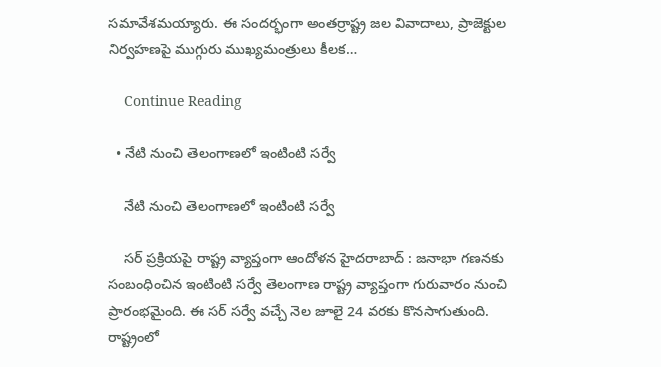సమావేశమయ్యారు. ఈ సందర్భంగా అంతర్రాష్ట్ర జల వివాదాలు, ప్రాజెక్టుల నిర్వహణపై ముగ్గురు ముఖ్యమంత్రులు కీలక…

    Continue Reading

  • నేటి నుంచి తెలంగాణ‌లో ఇంటింటి స‌ర్వే

    నేటి నుంచి తెలంగాణ‌లో ఇంటింటి స‌ర్వే

    స‌ర్ ప్ర‌క్రియ‌పై రాష్ట్ర వ్యాప్తంగా ఆందోళ‌న హైద‌రాబాద్ : జ‌నాభా గ‌ణ‌న‌కు సంబంధించిన ఇంటింటి స‌ర్వే తెలంగాణ రాష్ట్ర వ్యాప్తంగా గురువారం నుంచి ప్రారంభ‌మైంది. ఈ స‌ర్ స‌ర్వే వ‌చ్చే నెల జూలై 24 వ‌ర‌కు కొన‌సాగుతుంది. రాష్ట్రంలో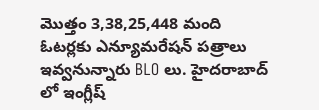మొత్తం 3,38,25,448 మంది ఓటర్లకు ఎన్యూమరేషన్ పత్రాలు ఇవ్వనున్నారు BLO లు. హైదరాబాద్ లో ఇంగ్లీష్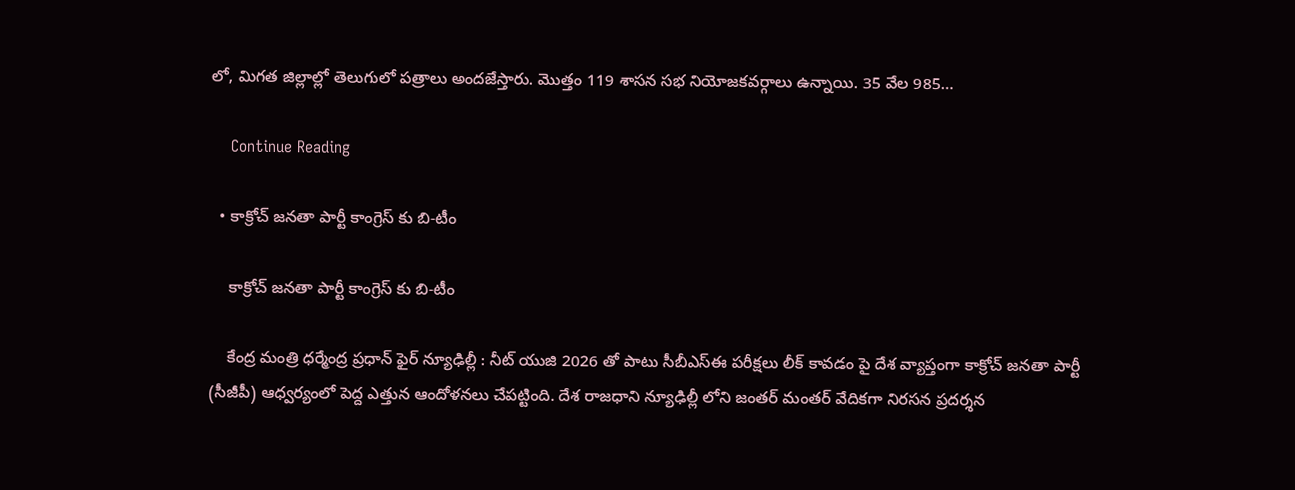లో, మిగత జిల్లాల్లో తెలుగులో పత్రాలు అందజేస్తారు. మొత్తం 119 శాస‌న స‌భ నియోజ‌క‌వ‌ర్గాలు ఉన్నాయి. 35 వేల 985…

    Continue Reading

  • కాక్రోచ్ జ‌న‌తా పార్టీ కాంగ్రెస్ కు బి-టీం

    కాక్రోచ్ జ‌న‌తా పార్టీ కాంగ్రెస్ కు బి-టీం

    కేంద్ర మంత్రి ధ‌ర్మేంద్ర ప్ర‌ధాన్ ఫైర్ న్యూఢిల్లీ : నీట్ యుజి 2026 తో పాటు సీబీఎస్ఈ ప‌రీక్ష‌లు లీక్ కావ‌డం పై దేశ వ్యాప్తంగా కాక్రోచ్ జ‌న‌తా పార్టీ (సీజీపీ) ఆధ్వ‌ర్యంలో పెద్ద ఎత్తున ఆందోళ‌న‌లు చేప‌ట్టింది. దేశ రాజ‌ధాని న్యూఢిల్లీ లోని జంత‌ర్ మంత‌ర్ వేదిక‌గా నిర‌స‌న ప్ర‌ద‌ర్శ‌న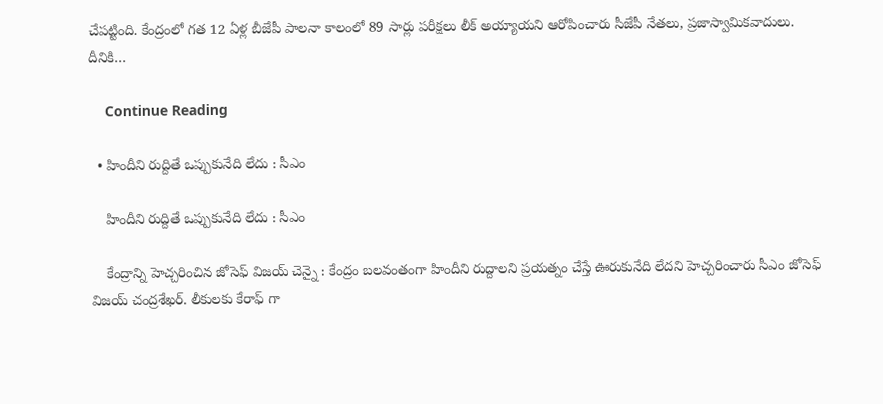చేప‌ట్టింది. కేంద్రంలో గ‌త 12 ఏళ్ల బీజేపీ పాల‌నా కాలంలో 89 సార్లు ప‌రీక్ష‌లు లీక్ అయ్యాయ‌ని ఆరోపించారు సీజేపీ నేత‌లు, ప్ర‌జాస్వామిక‌వాదులు. దీనికి…

    Continue Reading

  • హిందీని రుద్దితే ఒప్పుకునేది లేదు : సీఎం

    హిందీని రుద్దితే ఒప్పుకునేది లేదు : సీఎం

    కేంద్రాన్ని హెచ్చ‌రించిన జోసెఫ్ విజ‌య్ చెన్నై : కేంద్రం బ‌లవంతంగా హిందీని రుద్దాల‌ని ప్ర‌య‌త్నం చేస్తే ఊరుకునేది లేద‌ని హెచ్చ‌రించారు సీఎం జోసెఫ్ విజ‌య్ చంద్ర‌శేఖ‌ర్. లీకుల‌కు కేరాఫ్ గా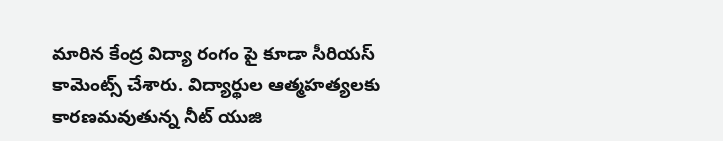మారిన కేంద్ర విద్యా రంగం పై కూడా సీరియ‌స్ కామెంట్స్ చేశారు. విద్యార్థుల ఆత్మ‌హ‌త్య‌ల‌కు కార‌ణ‌మవుతున్న నీట్ యుజి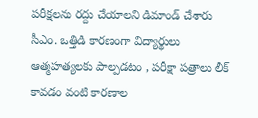ప‌రీక్ష‌ల‌ను ర‌ద్దు చేయాల‌ని డిమాండ్ చేశారు సీఎం. ఒత్తిడి కారణంగా విద్యార్థులు ఆత్మహత్యలకు పాల్పడటం , పరీక్షా పత్రాలు లీక్ కావడం వంటి కారణాల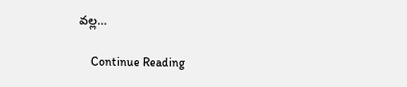వల్ల…

    Continue Reading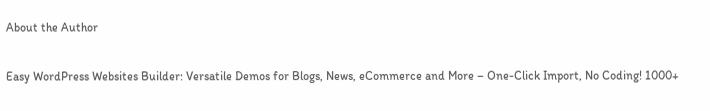About the Author

Easy WordPress Websites Builder: Versatile Demos for Blogs, News, eCommerce and More – One-Click Import, No Coding! 1000+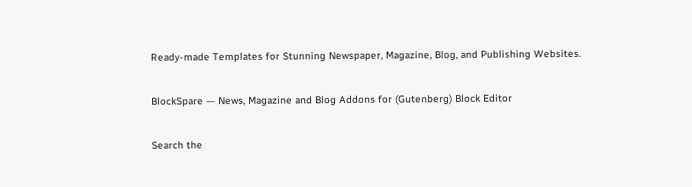Ready-made Templates for Stunning Newspaper, Magazine, Blog, and Publishing Websites.

BlockSpare — News, Magazine and Blog Addons for (Gutenberg) Block Editor

Search the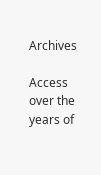Archives

Access over the years of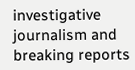investigative journalism and breaking reports